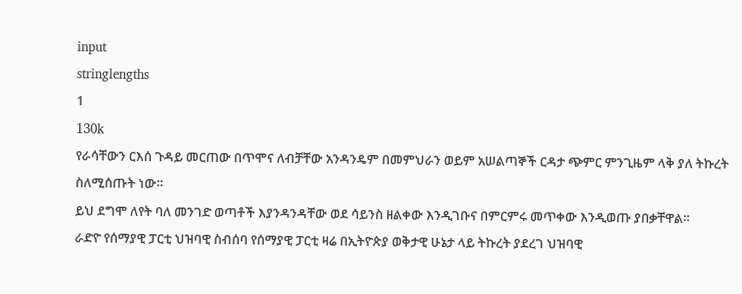input
stringlengths
1
130k
የራሳቸውን ርእሰ ጉዳይ መርጠው በጥሞና ለብቻቸው አንዳንዴም በመምህራን ወይም አሠልጣኞች ርዳታ ጭምር ምንጊዜም ላቅ ያለ ትኩረት ስለሚሰጡት ነው።
ይህ ደግሞ ለየት ባለ መንገድ ወጣቶች እያንዳንዳቸው ወደ ሳይንስ ዘልቀው እንዲገቡና በምርምሩ መጥቀው እንዲወጡ ያበቃቸዋል።
ራድዮ የሰማያዊ ፓርቲ ህዝባዊ ስብሰባ የሰማያዊ ፓርቲ ዛሬ በኢትዮጵያ ወቅታዊ ሁኔታ ላይ ትኩረት ያደረገ ህዝባዊ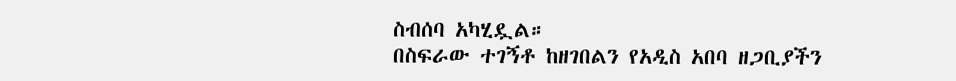ስብሰባ አካሂዷል።
በስፍራው ተገኝቶ ከዘገበልን የአዲስ አበባ ዘጋቢያችን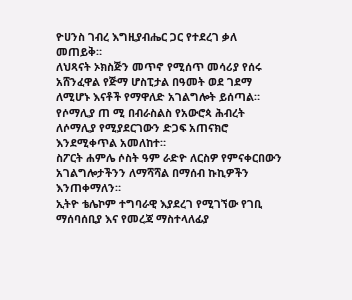ዮሀንስ ገብረ እግዚያብሔር ጋር የተደረገ ቃለ መጠይቅ።
ለህጻናት ኦክስጅን መጥኖ የሚሰጥ መሳሪያ የሰሩ አሸንፈዋል የጅማ ሆስፒታል በዓመት ወደ ገደማ ለሚሆኑ እናቶች የማዋለድ አገልግሎት ይሰጣል።
የሶማሊያ ጠ ሚ በብራስልስ የአውሮጳ ሕብረት ለሶማሊያ የሚያደርገውን ድጋፍ አጠናክሮ እንደሚቀጥል አመለከተ።
ስፖርት ሐምሌ ሶስት ዓም ራድዮ ለርስዎ የምናቀርበውን አገልግሎታችንን ለማሻሻል በማሰብ ኩኪዎችን እንጠቀማለን።
ኢትዮ ቴሌኮም ተግባራዊ እያደረገ የሚገኘው የገቢ ማሰባሰቢያ እና የመረጃ ማስተላለፊያ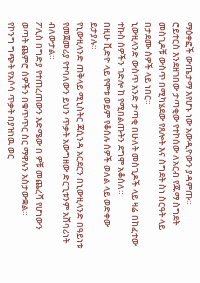ማዕቀፎች ውጤታማ እየሆኑ ነው አውዲዮውን ያዳምጡ።
ሮይተርስ እንደዘገበው ታጣቂው የተኮሰው ለአርብ የጁማ ስግደት መስጊዶቹ ውስጥ በሚካሄደው የጸሎት እና ስግደት ስነ ስርዓት ላይ በታደሙ ሰዎች ላይ ነበር።
ኒውዚላንድ ውስጥ አንድ ታጣቂ በሁለት መስጊዶች ላይ ዛሬ በከፈተው ተኩስ ሰዎችን ገድሎ ከ የሚበልጡትን ደግሞ አቆሰለ።
በዚሁ ቪድዮ ላይ የሞቱ ወይም የቆሰሉ ሰዎች ወለል ላይ ወድቀው ይታያሉ።
የኒውዚላንድ ጠቅላይ ሚኒስትር ጃሲንዳ አርደርን በኒውዚላንድ በዓይነቱ የመጀመሪያ የተባለውን ይህን ጥቃት አውግዘው ድርጊቱንም አሸባሪነት ብለውታል።
ፖሊስ በግድያ የተጠረጠውን እድሜው በ ዎቹ መጨረሻ የሆነውን ወጣት ጨምሮ ሰዎችን በቁጥጥር ስር ማዋሉን አስታውቋል።
የኮንግ ግጭት የአሶሳ ጥቃት በያዝነዉ ወር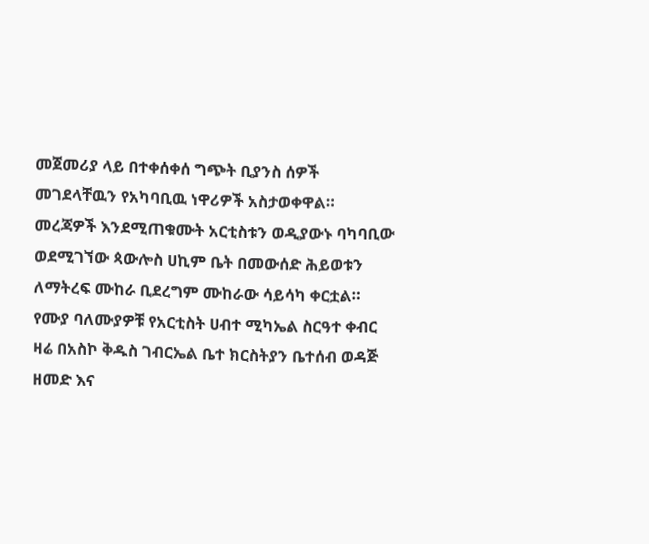መጀመሪያ ላይ በተቀሰቀሰ ግጭት ቢያንስ ሰዎች መገደላቸዉን የአካባቢዉ ነዋሪዎች አስታወቀዋል።
መረጃዎች እንደሚጠቁሙት አርቲስቱን ወዲያውኑ ባካባቢው ወደሚገኘው ጳውሎስ ሀኪም ቤት በመውሰድ ሕይወቱን ለማትረፍ ሙከራ ቢደረግም ሙከራው ሳይሳካ ቀርቷል።
የሙያ ባለሙያዎቹ የአርቲስት ሀብተ ሚካኤል ስርዓተ ቀብር ዛሬ በአስኮ ቅዱስ ገብርኤል ቤተ ክርስትያን ቤተሰብ ወዳጅ ዘመድ እና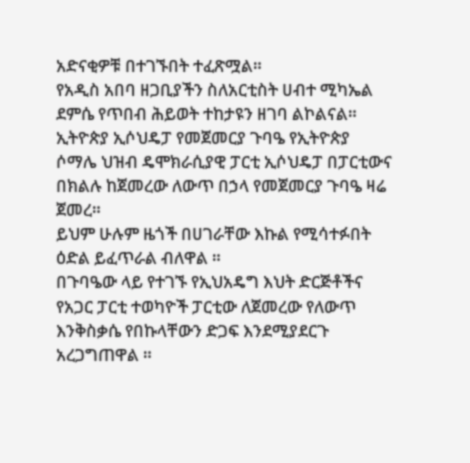አድናቂዎቹ በተገኙበት ተፈጽሟል።
የአዲስ አበባ ዘጋቢያችን ስለአርቲስት ሀብተ ሚካኤል ደምሴ የጥበብ ሕይወት ተከታዩን ዘገባ ልኮልናል።
ኢትዮጵያ ኢሶህዴፓ የመጀመርያ ጉባዔ የኢትዮጵያ ሶማሌ ህዝብ ዴሞክራሲያዊ ፓርቲ ኢሶህዴፓ በፓርቲውና በክልሉ ከጀመረው ለውጥ በኃላ የመጀመርያ ጉባዔ ዛሬ ጀመረ።
ይህም ሁሉም ዜጎች በሀገራቸው እኩል የሚሳተፉበት ዕድል ይፈጥራል ብለዋል ።
በጉባዔው ላይ የተገኙ የኢህአዴግ እህት ድርጅቶችና የአጋር ፓርቲ ተወካዮች ፓርቲው ለጀመረው የለውጥ እንቅስቃሴ የበኩላቸውን ድጋፍ እንደሚያደርጉ አረጋግጠዋል ።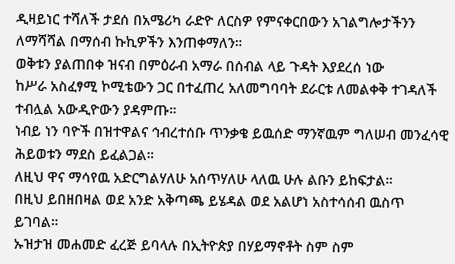ዲዛይነር ተሻለች ታደሰ በአሜሪካ ራድዮ ለርስዎ የምናቀርበውን አገልግሎታችንን ለማሻሻል በማሰብ ኩኪዎችን እንጠቀማለን።
ወቅቱን ያልጠበቀ ዝናብ በምዕራብ አማራ በሰብል ላይ ጉዳት እያደረሰ ነው
ከሥራ አስፈፃሚ ኮሚቴውን ጋር በተፈጠረ አለመግባባት ደራርቱ ለመልቀቅ ተገዳለች ተብሏል አውዲዮውን ያዳምጡ።
ነብይ ነን ባዮች በዝተዋልና ኅብረተሰቡ ጥንቃቄ ይዉሰድ ማንኛዉም ግለሠብ መንፈሳዊ ሕይወቱን ማደስ ይፈልጋል።
ለዚህ ዋና ማሳየዉ አድርግልሃለሁ አሰጥሃለሁ ላለዉ ሁሉ ልቡን ይከፍታል።
በዚህ ይበዘበዛል ወደ አንድ አቅጣጫ ይሄዳል ወደ አልሆነ አስተሳሰብ ዉስጥ ይገባል።
ኡዝታዝ መሐመድ ፈረጅ ይባላሉ በኢትዮጵያ በሃይማኖቶት ስም ስም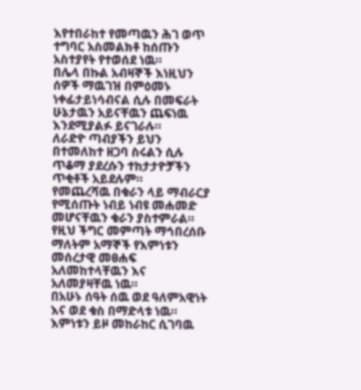እየተበራከተ የመጣዉን ሕገ ወጥ ተግባር አስመልክቶ ከሰጡን አስተያየት የተወሰደ ነዉ።
በሌላ በኩል አብዛኞች እነዚህን ሰዎች ማዉገዝ በምዕመኑ ነቀፊታይነሳብናል ሲሉ በመፍራት ሁኔታዉን አይናቸዉን ጨፍነዉ እንደሚያልፉ ይናገራሉ።
ለራድዮ ጣብያችን ይህን በተመለከተ ዘጋባ ስሩልን ሲሉ ጥቆማ ያደረሱን ተከታታዮቻችን ጥቂቶች አይደሉም።
የመጨረሻዉ በቁራን ላይ ማብራርያ የሚሰጡት ነብይ ነብዩ መሐመድ መሆናቸዉን ቁራን ያስተምራል።
የዚህ ችግር መምጣት ማኅበረሰቡ ማለትም አማኞች የእምነቱን መሰረታዊ መፀሐፍ አለመከተላቸዉን እና አለመያዛቸዉ ነዉ።
በአሁኑ ሰዓት ሰዉ ወደ ዓለምአዊነት እና ወደ ቁስ በማድላቱ ነዉ።
እምነቱን ይዞ መከራከር ሲገባዉ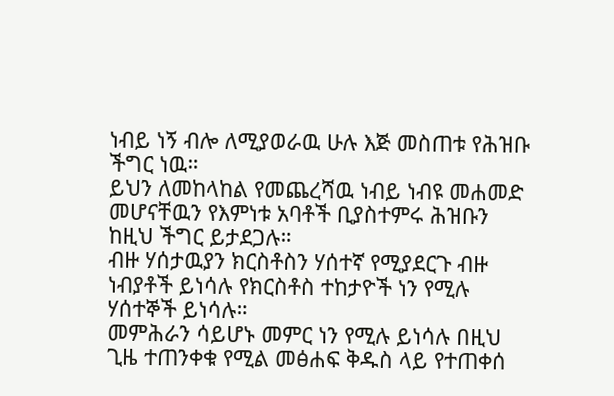ነብይ ነኝ ብሎ ለሚያወራዉ ሁሉ እጅ መስጠቱ የሕዝቡ ችግር ነዉ።
ይህን ለመከላከል የመጨረሻዉ ነብይ ነብዩ መሐመድ መሆናቸዉን የእምነቱ አባቶች ቢያስተምሩ ሕዝቡን ከዚህ ችግር ይታደጋሉ።
ብዙ ሃሰታዉያን ክርስቶስን ሃሰተኛ የሚያደርጉ ብዙ ነብያቶች ይነሳሉ የክርስቶስ ተከታዮች ነን የሚሉ ሃሰተኞች ይነሳሉ።
መምሕራን ሳይሆኑ መምር ነን የሚሉ ይነሳሉ በዚህ ጊዜ ተጠንቀቁ የሚል መፅሐፍ ቅዱስ ላይ የተጠቀሰ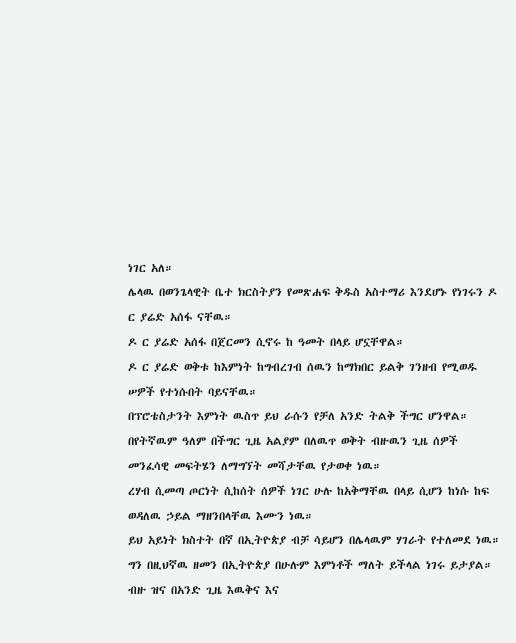ነገር አለ።
ሌላዉ በወንጌላዊት ቤተ ክርስትያን የመጽሐፍ ቅዱስ አስተማሪ እንደሆኑ የነገሩን ዶ ር ያሬድ አሰፋ ናቸዉ።
ዶ ር ያሬድ አሰፋ በጀርመን ሲኖሩ ከ ዓመት በላይ ሆኗቸዋል።
ዶ ር ያሬድ ወቅቱ ከእምነት ከግብረገብ ሰዉን ከማክበር ይልቅ ገንዘብ የሚወዱ ሠዎች የተነሱበት ባይናቸዉ።
በፕሮቴስታንት እምነት ዉስጥ ይህ ራሱን የቻለ አንድ ትልቅ ችግር ሆንዋል።
በየትኛዉም ዓለም በችግር ጊዜ አልያም በለዉጥ ወቅት ብዙዉን ጊዜ ሰዎች መንፈሳዊ መፍትሄን ለማግኘት መሻታቸዉ የታወቀ ነዉ።
ረሃብ ሲመጣ ጦርነት ሲከሰት ሰዎች ነገር ሁሉ ከአቅማቸዉ በላይ ሲሆን ከነሱ ከፍ ወዳለዉ ኃይል ማዘንበላቸዉ እሙን ነዉ።
ይህ አይነት ክስተት በኛ በኢትዮጵያ ብቻ ሳይሆን በሌላዉም ሃገራት የተለመደ ነዉ።
ግን በዚህኛዉ ዘመን በኢትዮጵያ በሁሉም እምነቶች ማለት ይችላል ነገሩ ይታያል።
ብዙ ዝና በአንድ ጊዜ እዉቅና እና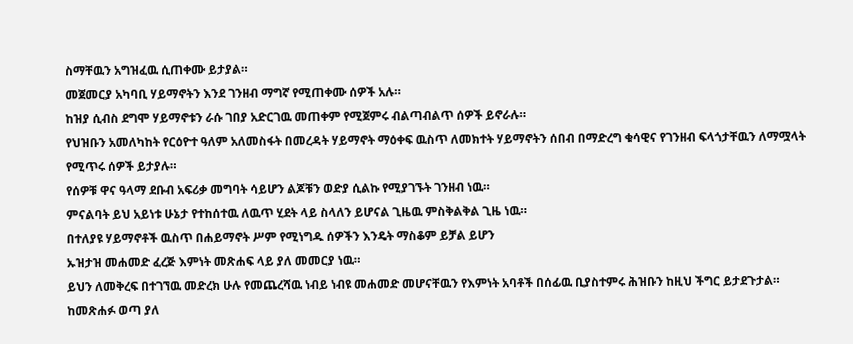ስማቸዉን አግዝፈዉ ሲጠቀሙ ይታያል።
መጀመርያ አካባቢ ሃይማኖትን እንደ ገንዘብ ማግኛ የሚጠቀሙ ሰዎች አሉ።
ከዝያ ሲብስ ደግሞ ሃይማኖቱን ራሱ ገበያ አድርገዉ መጠቀም የሚጀምሩ ብልጣብልጥ ሰዎች ይኖራሉ።
የህዝቡን አመለካከት የርዕዮተ ዓለም አለመስፋት በመረዳት ሃይማኖት ማዕቀፍ ዉስጥ ለመክተት ሃይማኖትን ሰበብ በማድረግ ቁሳዊና የገንዘብ ፍላጎታቸዉን ለማሟላት የሚጥሩ ሰዎች ይታያሉ።
የሰዎቹ ዋና ዓላማ ደቡብ አፍሪቃ መግባት ሳይሆን ልጆቹን ወድያ ሲልኩ የሚያገኙት ገንዘብ ነዉ።
ምናልባት ይህ አይነቱ ሁኔታ የተከሰተዉ ለዉጥ ሂደት ላይ ስላለን ይሆናል ጊዜዉ ምስቅልቅል ጊዜ ነዉ።
በተለያዩ ሃይማኖቶች ዉስጥ በሐይማኖት ሥም የሚነግዱ ሰዎችን እንዴት ማስቆም ይቻል ይሆን
ኡዝታዝ መሐመድ ፈረጅ እምነት መጽሐፍ ላይ ያለ መመርያ ነዉ።
ይህን ለመቅረፍ በተገኘዉ መድረክ ሁሉ የመጨረሻዉ ነብይ ነብዩ መሐመድ መሆናቸዉን የእምነት አባቶች በሰፊዉ ቢያስተምሩ ሕዝቡን ከዚህ ችግር ይታደጉታል።
ከመጽሐፉ ወጣ ያለ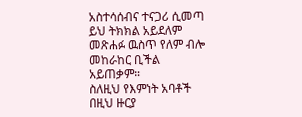አስተሳሰብና ተናጋሪ ሲመጣ ይህ ትክክል አይደለም መጽሐፉ ዉስጥ የለም ብሎ መከራከር ቢችል አይጠቃም።
ስለዚህ የእምነት አባቶች በዚህ ዙርያ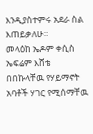እንዲያስተምሩ አደራ ስል እጠይቃለሁ።
መላዕከ ኤዶም ቀሲስ ኤፍሬም እሸቴ በበኩላቸዉ የሃይማኖት አባቶች ሃገር የሚሰማቸዉ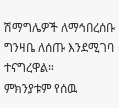ሽማግሌዎች ለማኅበረሰቡ ግንዛቤ ለሰጡ እንደሚገባ ተናግረዋል።
ምክንያቱም የሰዉ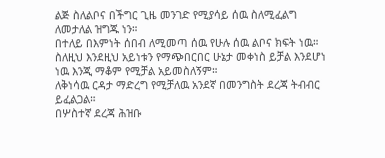ልጅ ስለልቦና በችግር ጊዜ መንገድ የሚያሳይ ሰዉ ስለሚፈልግ ለመታለል ዝግጁ ነን።
በተለይ በእምነት ሰበብ ለሚመጣ ሰዉ የሁሉ ሰዉ ልቦና ክፍት ነዉ።
ስለዚህ እንደዚህ አይነቱን የማጭበርበር ሁኔታ መቀነስ ይቻል እንደሆነ ነዉ እንጂ ማቆም የሚቻል አይመስለኝም።
ለቅነሳዉ ርዳታ ማድረግ የሚቻለዉ አንደኛ በመንግስት ደረጃ ትብብር ይፈልጋል።
በሦስተኛ ደረጃ ሕዝቡ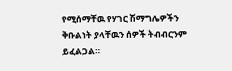የሚሰማቸዉ የሃገር ሽማግሌዎችን ቅቡልነት ያላቸዉን ሰዎች ትብብርንም ይፈልጋል።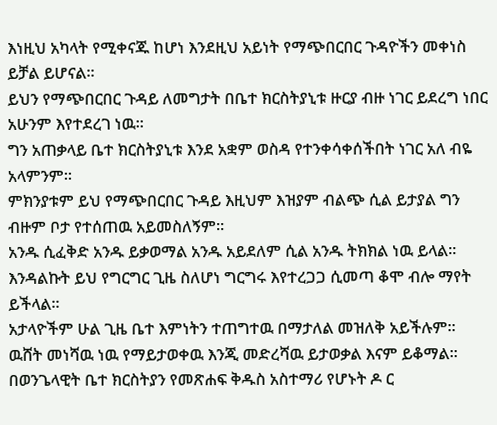እነዚህ አካላት የሚቀናጁ ከሆነ እንደዚህ አይነት የማጭበርበር ጉዳዮችን መቀነስ ይቻል ይሆናል።
ይህን የማጭበርበር ጉዳይ ለመግታት በቤተ ክርስትያኒቱ ዙርያ ብዙ ነገር ይደረግ ነበር አሁንም እየተደረገ ነዉ።
ግን አጠቃላይ ቤተ ክርስትያኒቱ እንደ አቋም ወስዳ የተንቀሳቀሰችበት ነገር አለ ብዬ አላምንም።
ምክንያቱም ይህ የማጭበርበር ጉዳይ እዚህም እዝያም ብልጭ ሲል ይታያል ግን ብዙም ቦታ የተሰጠዉ አይመስለኝም።
አንዱ ሲፈቅድ አንዱ ይቃወማል አንዱ አይደለም ሲል አንዱ ትክክል ነዉ ይላል።
እንዳልኩት ይህ የግርግር ጊዜ ስለሆነ ግርግሩ እየተረጋጋ ሲመጣ ቆሞ ብሎ ማየት ይችላል።
አታላዮችም ሁል ጊዜ ቤተ እምነትን ተጠግተዉ በማታለል መዝለቅ አይችሉም።
ዉሸት መነሻዉ ነዉ የማይታወቀዉ እንጂ መድረሻዉ ይታወቃል እናም ይቆማል።
በወንጌላዊት ቤተ ክርስትያን የመጽሐፍ ቅዱስ አስተማሪ የሆኑት ዶ ር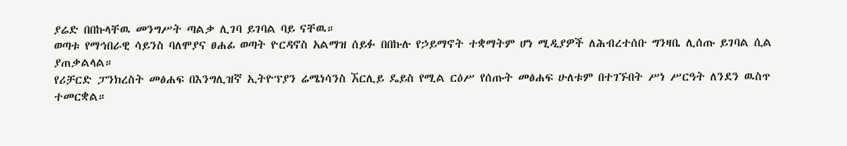ያሬድ በበኩላቸዉ መንግሥት ጣልቃ ሊገባ ይገባል ባይ ናቸዉ።
ወጣቱ የማኅበራዊ ሳይንስ ባለሞያና ፀሐፊ ወጣት ዮርዳኖስ አልማዝ ሰይፉ በበኩሉ የኃይማኖት ተቋማትም ሆነ ሚዲያዎች ለሕብረተሰቡ ግንዛቤ ሊሰጡ ይገባል ሲል ያጠቃልላል።
የሪቻርድ ፓንክረስት መፅሐፍ በእንግሊዝኛ ኢትዮፕያን ሬሜነሳንስ ኧርሊይ ዴይስ የሚል ርዕሥ የሰጡት መፅሐፍ ሁለቱም በተገኙበት ሥነ ሥርዓት ለንደን ዉስጥ ተመርቋል።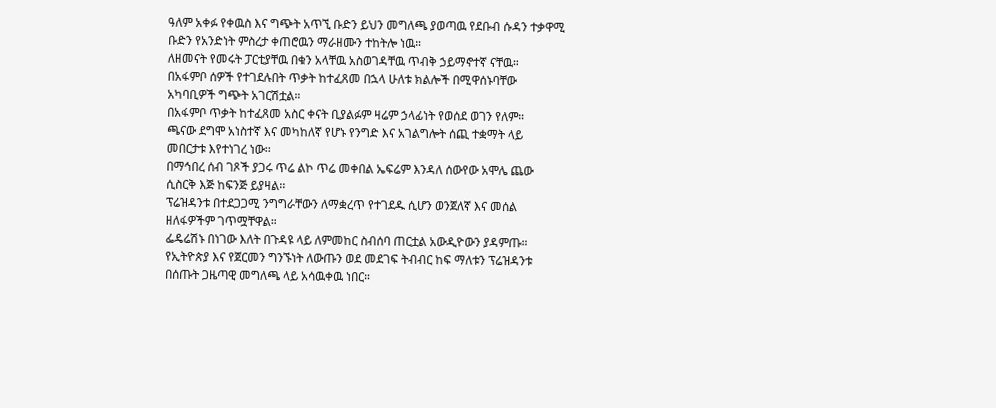ዓለም አቀፉ የቀዉስ እና ግጭት አጥኚ ቡድን ይህን መግለጫ ያወጣዉ የደቡብ ሱዳን ተቃዋሚ ቡድን የአንድነት ምስረታ ቀጠሮዉን ማራዘሙን ተከትሎ ነዉ።
ለዘመናት የመሩት ፓርቲያቸዉ በቁን አላቸዉ አስወገዳቸዉ ጥብቅ ኃይማኖተኛ ናቸዉ።
በአፋምቦ ሰዎች የተገደሉበት ጥቃት ከተፈጸመ በኋላ ሁለቱ ክልሎች በሚዋሰኑባቸው አካባቢዎች ግጭት አገርሽቷል።
በአፋምቦ ጥቃት ከተፈጸመ አስር ቀናት ቢያልፉም ዛሬም ኃላፊነት የወሰደ ወገን የለም።
ጫናው ደግሞ አነስተኛ እና መካከለኛ የሆኑ የንግድ እና አገልግሎት ሰጪ ተቋማት ላይ መበርታቱ እየተነገረ ነው፡፡
በማኅበረ ሰብ ገጾች ያጋሩ ጥሬ ልኮ ጥሬ መቀበል ኤፍሬም እንዳለ ሰውየው አሞሌ ጨው ሲስርቅ እጅ ከፍንጅ ይያዛል፡፡
ፕሬዝዳንቱ በተደጋጋሚ ንግግራቸውን ለማቋረጥ የተገደዱ ሲሆን ወንጀለኛ እና መሰል ዘለፋዎችም ገጥሟቸዋል።
ፌዴሬሽኑ በነገው እለት በጉዳዩ ላይ ለምመከር ስብሰባ ጠርቷል አውዲዮውን ያዳምጡ።
የኢትዮጵያ እና የጀርመን ግንኙነት ለውጡን ወደ መደገፍ ትብብር ከፍ ማለቱን ፕሬዝዳንቱ በሰጡት ጋዜጣዊ መግለጫ ላይ አሳዉቀዉ ነበር።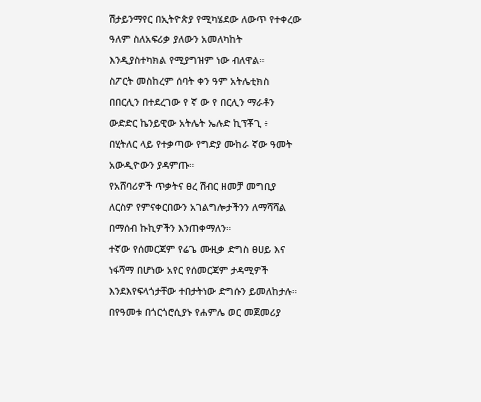ሽታይንማየር በኢትዮጵያ የሚካሄደው ለውጥ የተቀረው ዓለም ስለአፍሪቃ ያለውን አመለካከት እንዲያስተካክል የሚያግዝም ነው ብለዋል።
ስፖርት መስከረም ሰባት ቀን ዓም አትሌቲክስ በበርሊን በተደረገው የ ኛ ው የ በርሊን ማራቶን ውድድር ኬንይዊው አትሌት ኤሉድ ኪፕቾጊ ፥
በሂትለር ላይ የተቃጣው የግድያ ሙከራ ኛው ዓመት አውዲዮውን ያዳምጡ።
የአሸባሪዎች ጥቃትና ፀረ ሽብር ዘመቻ መግቢያ ለርስዎ የምናቀርበውን አገልግሎታችንን ለማሻሻል በማሰብ ኩኪዎችን እንጠቀማለን።
ተኛው የሰመርጃም የሬጌ ሙዚቃ ድግስ ፀሀይ እና ነፋሻማ በሆነው አየር የሰመርጃም ታዳሚዎች እንደእየፍላጎታቸው ተበታትነው ድግሱን ይመለከታሉ።
በየዓመቱ በጎርጎሮሲያኑ የሐምሌ ወር መጀመሪያ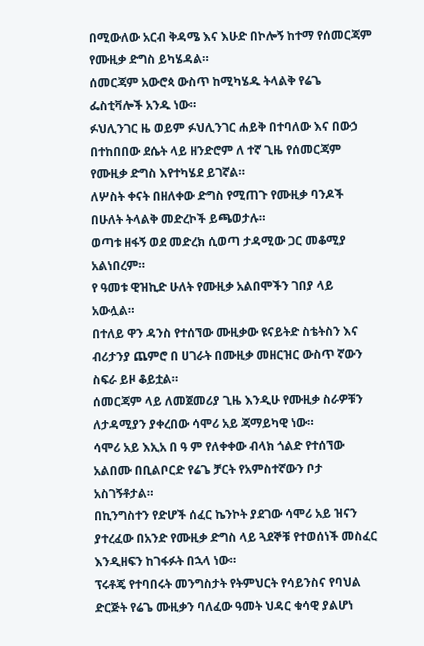በሚውለው አርብ ቅዳሜ እና እሁድ በኮሎኝ ከተማ የሰመርጃም የሙዚቃ ድግስ ይካሄዳል።
ሰመርጃም አውሮጳ ውስጥ ከሚካሄዱ ትላልቅ የሬጌ ፌስቲቫሎች አንዱ ነው።
ፉህሊንገር ዜ ወይም ፉህሊንገር ሐይቅ በተባለው እና በውኃ በተከበበው ደሴት ላይ ዘንድሮም ለ ተኛ ጊዜ የሰመርጃም የሙዚቃ ድግስ እየተካሄደ ይገኛል።
ለሦስት ቀናት በዘለቀው ድግስ የሚጠጉ የሙዚቃ ባንዶች በሁለት ትላልቅ መድረኮች ይጫወታሉ።
ወጣቱ ዘፋኝ ወደ መድረክ ሲወጣ ታዳሚው ጋር መቆሚያ አልነበረም።
የ ዓመቱ ዊዝኪድ ሁለት የሙዚቃ አልበሞችን ገበያ ላይ አውሏል።
በተለይ ዋን ዳንስ የተሰኘው ሙዚቃው ዩናይትድ ስቴትስን እና ብሪታንያ ጨምሮ በ ሀገራት በሙዚቃ መዘርዝር ውስጥ ኛውን ስፍራ ይዞ ቆይቷል።
ሰመርጃም ላይ ለመጀመሪያ ጊዜ እንዲሁ የሙዚቃ ስራዎቹን ለታዳሚያን ያቀረበው ሳሞሪ አይ ጃማይካዊ ነው።
ሳሞሪ አይ እኢአ በ ዓ ም የለቀቀው ብላክ ጎልድ የተሰኘው አልበሙ በቢልቦርድ የሬጌ ቻርት የአምስተኛውን ቦታ አስገኝቶታል።
በኪንግስተን የድሆች ሰፈር ኬንኮት ያደገው ሳሞሪ አይ ዝናን ያተረፈው በአንድ የሙዚቃ ድግስ ላይ ጓደኞቹ የተወሰነች መስፈር እንዲዘፍን ከገፋፉት በኋላ ነው።
ፕሩቶጄ የተባበሩት መንግስታት የትምህርት የሳይንስና የባህል ድርጅት የሬጌ ሙዚቃን ባለፈው ዓመት ህዳር ቁሳዊ ያልሆነ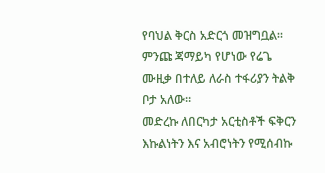የባህል ቅርስ አድርጎ መዝግቧል።
ምንጩ ጃማይካ የሆነው የሬጌ ሙዚቃ በተለይ ለራስ ተፋሪያን ትልቅ ቦታ አለው።
መድረኩ ለበርካታ አርቲስቶች ፍቅርን እኩልነትን እና አብሮነትን የሚሰብኩ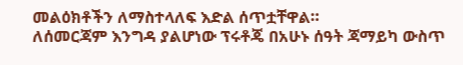መልዕክቶችን ለማስተላለፍ እድል ሰጥቷቸዋል።
ለሰመርጃም እንግዳ ያልሆነው ፕሩቶጄ በአሁኑ ሰዓት ጃማይካ ውስጥ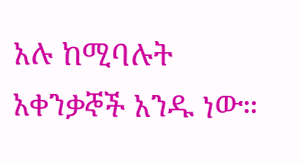አሉ ከሚባሉት አቀንቃኞች አንዱ ነው።